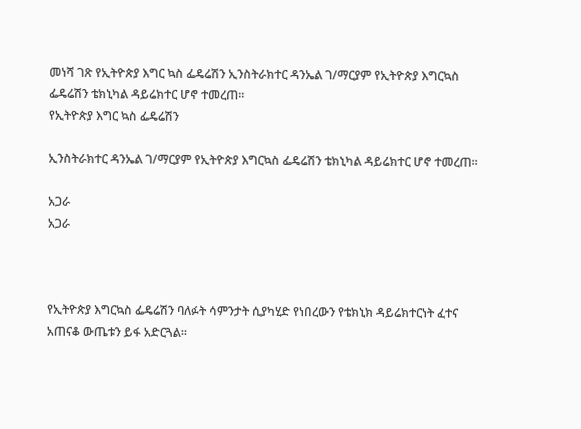መነሻ ገጽ የኢትዮጵያ እግር ኳስ ፌዴሬሽን ኢንስትራክተር ዳንኤል ገ/ማርያም የኢትዮጵያ እግርኳስ ፌዴሬሽን ቴክኒካል ዳይሬክተር ሆኖ ተመረጠ።
የኢትዮጵያ እግር ኳስ ፌዴሬሽን

ኢንስትራክተር ዳንኤል ገ/ማርያም የኢትዮጵያ እግርኳስ ፌዴሬሽን ቴክኒካል ዳይሬክተር ሆኖ ተመረጠ።

አጋራ
አጋራ



የኢትዮጵያ እግርኳስ ፌዴሬሽን ባለፉት ሳምንታት ሲያካሂድ የነበረውን የቴክኒክ ዳይሬክተርነት ፈተና አጠናቆ ውጤቱን ይፋ አድርጓል።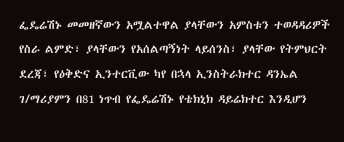ፌዴሬሽኑ መመዘኛውን አሟልተዋል ያላቸውን አምስቱን ተወዳዳሪዎች የስራ ልምድ፣ ያላቸውን የአሰልጣኝነት ላይሰንስ፣ ያላቸው የትምህርት ደረጃ፣ የዕቅድና ኢንተርቪው ካየ በኋላ ኢንስትራክተር ዳንኤል ገ/ማሪያምን በ81 ነጥብ የፌዴሬሽኑ የቴክኒክ ዳይሬክተር እንዲሆን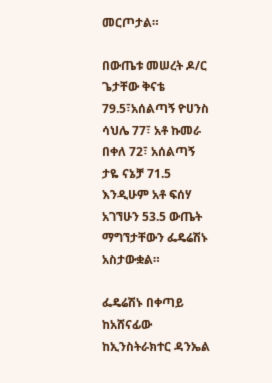መርጦታል።

በውጤቱ መሠረት ዶ/ር ጌታቸው ቅናቴ 79.5፣አሰልጣኝ ዮሀንስ ሳህሌ 77፣ አቶ ኩመራ በቀለ 72፣ አሰልጣኝ ታዬ ናኔቻ 71.5 እንዲሁም አቶ ፍሰሃ አገኘሁን 53.5 ውጤት ማግኘታቸውን ፌዴሬሽኑ አስታውቋል።

ፌዴሬሽኑ በቀጣይ ከአሸናፊው ከኢንስትራክተር ዳንኤል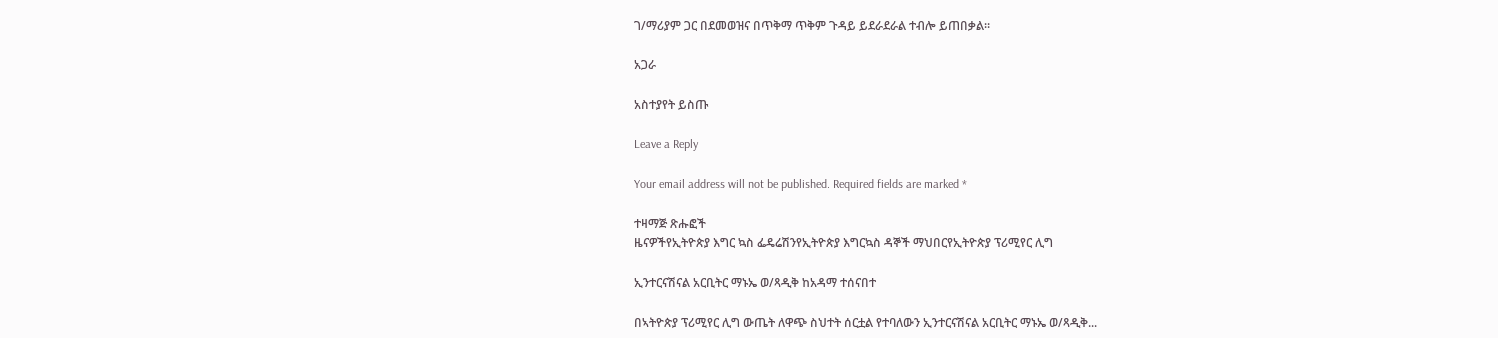ገ/ማሪያም ጋር በደመወዝና በጥቅማ ጥቅም ጉዳይ ይደራደራል ተብሎ ይጠበቃል።

አጋራ

አስተያየት ይስጡ

Leave a Reply

Your email address will not be published. Required fields are marked *

ተዛማጅ ጽሑፎች
ዜናዎችየኢትዮጵያ እግር ኳስ ፌዴሬሽንየኢትዮጵያ እግርኳስ ዳኞች ማህበርየኢትዮጵያ ፕሪሚየር ሊግ

ኢንተርናሽናል አርቢትር ማኑኤ ወ/ጻዲቅ ከአዳማ ተሰናበተ

በኣትዮጵያ ፕሪሚየር ሊግ ውጤት ለዋጭ ስህተት ሰርቷል የተባለውን ኢንተርናሽናል አርቢትር ማኑኤ ወ/ጻዲቅ...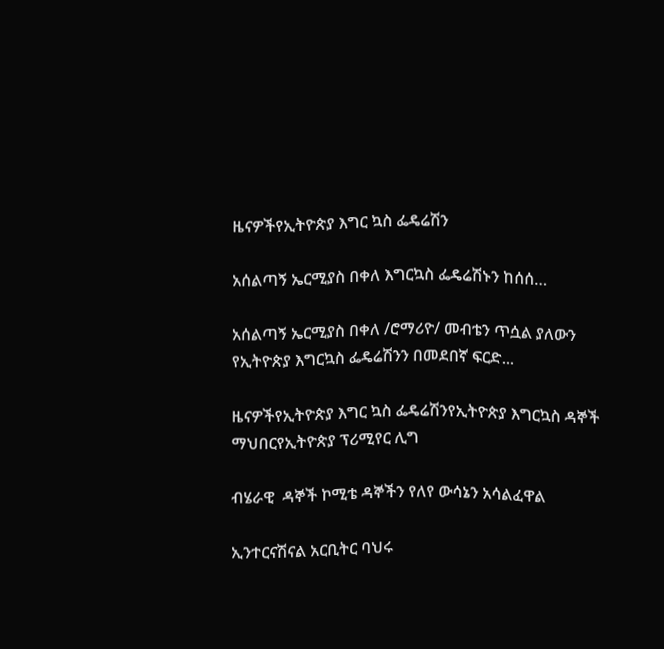ዜናዎችየኢትዮጵያ እግር ኳስ ፌዴሬሽን

አሰልጣኝ ኤርሚያስ በቀለ እግርኳስ ፌዴሬሽኑን ከሰሰ…

አሰልጣኝ ኤርሚያስ በቀለ /ሮማሪዮ/ መብቴን ጥሷል ያለውን የኢትዮጵያ እግርኳስ ፌዴሬሽንን በመደበኛ ፍርድ...

ዜናዎችየኢትዮጵያ እግር ኳስ ፌዴሬሽንየኢትዮጵያ እግርኳስ ዳኞች ማህበርየኢትዮጵያ ፕሪሚየር ሊግ

ብሄራዊ  ዳኞች ኮሚቴ ዳኞችን የለየ ውሳኔን አሳልፈዋል

ኢንተርናሽናል አርቢትር ባህሩ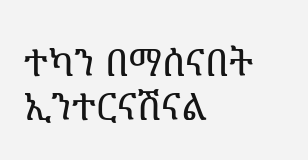ተካን በማሰናበት ኢንተርናሽናል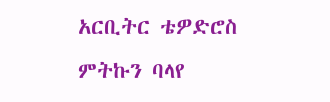አርቢትር ቴዎድሮስ ምትኩን ባላየ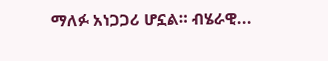ማለፉ አነጋጋሪ ሆኗል። ብሄራዊ...